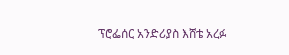ፕሮፌሰር አንድሪያስ እሸቴ አረፉ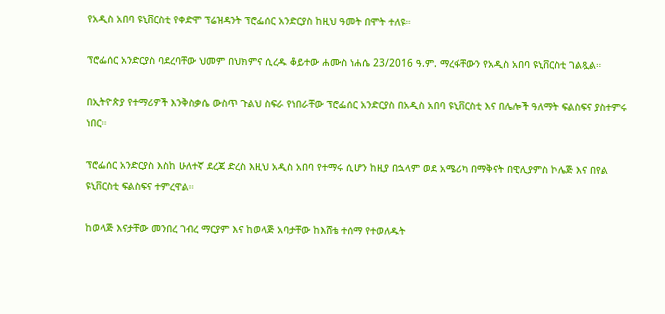የአዲስ አበባ ዩኒቨርስቲ የቀድሞ ፕሬዝዳንት ፕሮፌሰር አንድርያስ ከዚህ ዓመት በሞት ተለዩ።

ፕሮፌሰር አንድርያስ ባደረባቸው ህመም በህክምና ሲረዱ ቆይተው ሐሙስ ነሐሴ 23/2016 ዓ.ም. ማረፋቸውን የአዲስ አበባ ዩኒቨርስቲ ገልጿል።

በኢትዮጵያ የተማሪዎች እንቅስቃሴ ውስጥ ጉልህ ስፍራ የነበራቸው ፕሮፌሰር አንድርያስ በአዲስ አበባ ዩኒቨርስቲ እና በሌሎች ዓለማት ፍልስፍና ያስተምሩ ነበር።

ፕሮፌሰር አንድርያስ እስከ ሁለተኛ ደረጃ ድረስ እዚህ አዲስ አበባ የተማሩ ሲሆን ከዚያ በኋላም ወደ አሜሪካ በማቅናት በዊሊያምስ ኮሌጅ እና በየል ዩኒቨርስቲ ፍልስፍና ተምረዋል።

ከወላጅ እናታቸው መንበረ ገብረ ማርያም እና ከወላጅ አባታቸው ከእሸቴ ተሰማ የተወለዱት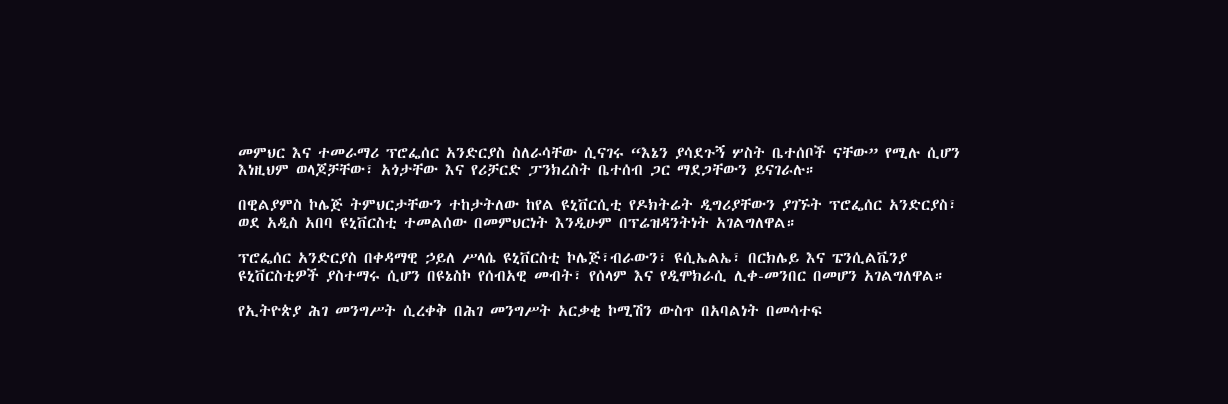መምህር እና ተመራማሪ ፕሮፌሰር አንድርያስ ስለራሳቸው ሲናገሩ “እኔን ያሳደጉኝ ሦስት ቤተሰቦች ናቸው” የሚሉ ሲሆን እነዚህም ወላጆቻቸው፣ አጎታቸው እና የሪቻርድ ፓንክረስት ቤተሰብ ጋር ማደጋቸውን ይናገራሉ።

በዊልያምስ ኮሌጅ ትምህርታቸውን ተከታትለው ከየል ዩኒቨርሲቲ የዶክትሬት ዲግሪያቸውን ያገኙት ፕሮፌሰር አንድርያስ፣ ወደ አዲስ አበባ ዩኒቨርስቲ ተመልሰው በመምህርነት እንዲሁም በፕሬዝዳንትነት አገልግለዋል።

ፕሮፌሰር አንድርያስ በቀዳማዊ ኃይለ ሥላሴ ዩኒቨርስቲ ኮሌጅ፣ብራውን፣ ዩሲኤልኤ፣ በርክሌይ እና ፔንሲልቬንያ ዩኒቨርስቲዎች ያስተማሩ ሲሆን በዩኔስኮ የሰብአዊ መብት፣ የሰላም እና የዲሞክራሲ ሊቀ-መንበር በመሆን አገልግለዋል።

የኢትዮጵያ ሕገ መንግሥት ሲረቀቅ በሕገ መንግሥት አርቃቂ ኮሚሽን ውስጥ በአባልነት በመሳተፍ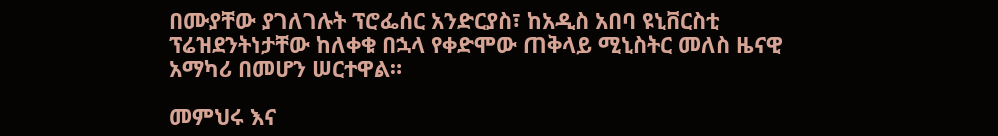በሙያቸው ያገለገሉት ፕሮፌሰር አንድርያስ፣ ከአዲስ አበባ ዩኒቨርስቲ ፕሬዝደንትነታቸው ከለቀቁ በኋላ የቀድሞው ጠቅላይ ሚኒስትር መለስ ዜናዊ አማካሪ በመሆን ሠርተዋል።

መምህሩ እና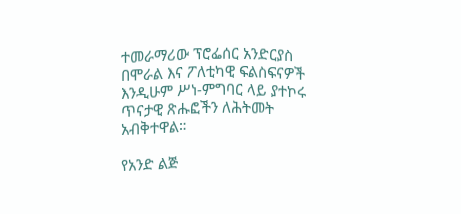ተመራማሪው ፕሮፌሰር አንድርያስ በሞራል እና ፖለቲካዊ ፍልስፍናዎች እንዲሁም ሥነ-ምግባር ላይ ያተኮሩ ጥናታዊ ጽሑፎችን ለሕትመት አብቅተዋል።

የአንድ ልጅ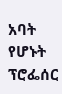አባት የሆኑት ፕሮፌሰር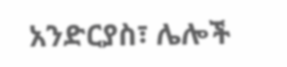አንድርያስ፣ ሌሎች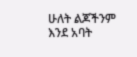ሁለት ልጆችንም እንደ አባት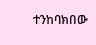ተንከባክበው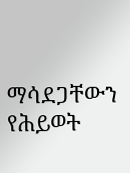ማሳደጋቸውን የሕይወት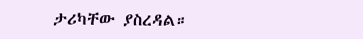ታሪካቸው ያስረዳል።